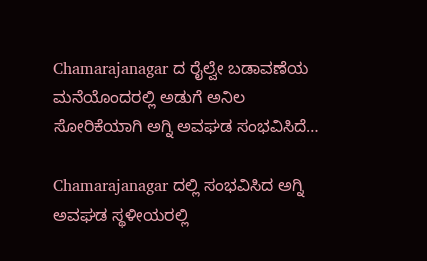Chamarajanagar ದ ರೈಲ್ವೇ ಬಡಾವಣೆಯ ಮನೆಯೊಂದರಲ್ಲಿ ಅಡುಗೆ ಅನಿಲ ಸೋರಿಕೆಯಾಗಿ ಅಗ್ನಿ ಅವಘಡ ಸಂಭವಿಸಿದೆ…

Chamarajanagar ದಲ್ಲಿ ಸಂಭವಿಸಿದ ಅಗ್ನಿ ಅವಘಡ ಸ್ಥಳೀಯರಲ್ಲಿ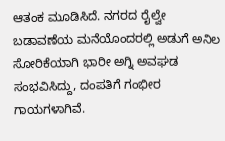ಆತಂಕ ಮೂಡಿಸಿದೆ. ನಗರದ ರೈಲ್ವೇ ಬಡಾವಣೆಯ ಮನೆಯೊಂದರಲ್ಲಿ ಅಡುಗೆ ಅನಿಲ ಸೋರಿಕೆಯಾಗಿ ಭಾರೀ ಅಗ್ನಿ ಅವಘಡ ಸಂಭವಿಸಿದ್ದು, ದಂಪತಿಗೆ ಗಂಭೀರ ಗಾಯಗಳಾಗಿವೆ.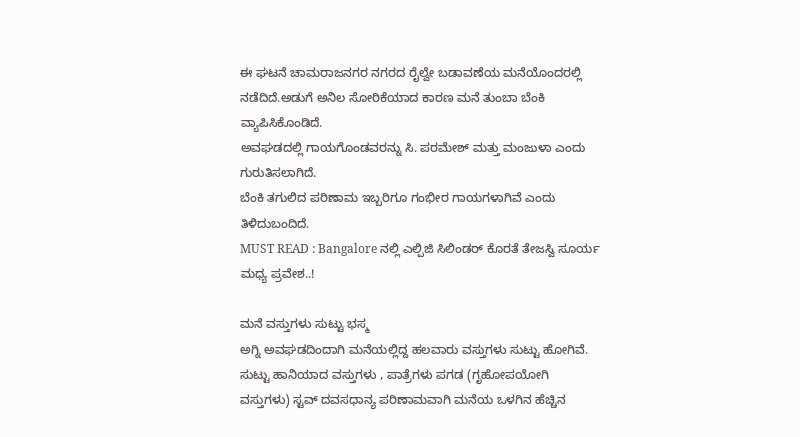ಈ ಘಟನೆ ಚಾಮರಾಜನಗರ ನಗರದ ರೈಲ್ವೇ ಬಡಾವಣೆಯ ಮನೆಯೊಂದರಲ್ಲಿ ನಡೆದಿದೆ.ಅಡುಗೆ ಅನಿಲ ಸೋರಿಕೆಯಾದ ಕಾರಣ ಮನೆ ತುಂಬಾ ಬೆಂಕಿ ವ್ಯಾಪಿಸಿಕೊಂಡಿದೆ.
ಅವಘಡದಲ್ಲಿ ಗಾಯಗೊಂಡವರನ್ನು ಸಿ. ಪರಮೇಶ್ ಮತ್ತು ಮಂಜುಳಾ ಎಂದು ಗುರುತಿಸಲಾಗಿದೆ.
ಬೆಂಕಿ ತಗುಲಿದ ಪರಿಣಾಮ ಇಬ್ಬರಿಗೂ ಗಂಭೀರ ಗಾಯಗಳಾಗಿವೆ ಎಂದು ತಿಳಿದುಬಂದಿದೆ.
MUST READ : Bangalore ನಲ್ಲಿ ಎಲ್ಪಿಜಿ ಸಿಲಿಂಡರ್ ಕೊರತೆ ತೇಜಸ್ವಿ ಸೂರ್ಯ ಮಧ್ಯ ಪ್ರವೇಶ..!

ಮನೆ ವಸ್ತುಗಳು ಸುಟ್ಟು ಭಸ್ಮ
ಅಗ್ನಿ ಅವಘಡದಿಂದಾಗಿ ಮನೆಯಲ್ಲಿದ್ದ ಹಲವಾರು ವಸ್ತುಗಳು ಸುಟ್ಟು ಹೋಗಿವೆ. ಸುಟ್ಟು ಹಾನಿಯಾದ ವಸ್ತುಗಳು , ಪಾತ್ರೆಗಳು ಪಗಡ (ಗೃಹೋಪಯೋಗಿ ವಸ್ತುಗಳು) ಸ್ಟವ್ ದವಸಧಾನ್ಯ ಪರಿಣಾಮವಾಗಿ ಮನೆಯ ಒಳಗಿನ ಹೆಚ್ಚಿನ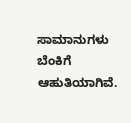ಸಾಮಾನುಗಳು ಬೆಂಕಿಗೆ ಆಹುತಿಯಾಗಿವೆ.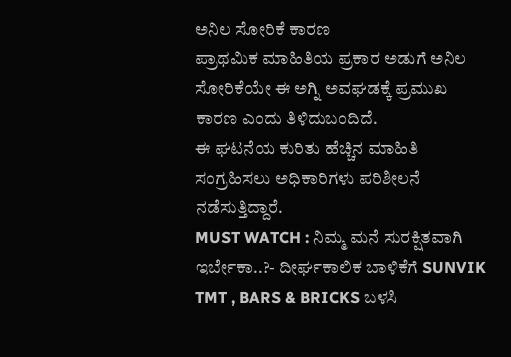ಅನಿಲ ಸೋರಿಕೆ ಕಾರಣ
ಪ್ರಾಥಮಿಕ ಮಾಹಿತಿಯ ಪ್ರಕಾರ ಅಡುಗೆ ಅನಿಲ ಸೋರಿಕೆಯೇ ಈ ಅಗ್ನಿ ಅವಘಡಕ್ಕೆ ಪ್ರಮುಖ ಕಾರಣ ಎಂದು ತಿಳಿದುಬಂದಿದೆ.
ಈ ಘಟನೆಯ ಕುರಿತು ಹೆಚ್ಚಿನ ಮಾಹಿತಿ ಸಂಗ್ರಹಿಸಲು ಅಧಿಕಾರಿಗಳು ಪರಿಶೀಲನೆ ನಡೆಸುತ್ತಿದ್ದಾರೆ.
MUST WATCH : ನಿಮ್ಮ ಮನೆ ಸುರಕ್ಷಿತವಾಗಿ ಇರ್ಬೇಕಾ..?- ದೀರ್ಘಕಾಲಿಕ ಬಾಳಿಕೆಗೆ SUNVIK TMT , BARS & BRICKS ಬಳಸಿ